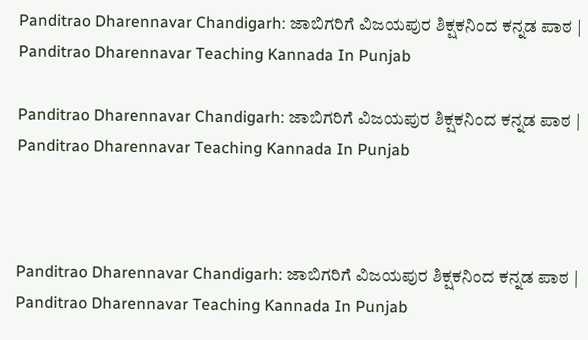Panditrao Dharennavar Chandigarh: ಜಾಬಿಗರಿಗೆ ವಿಜಯಪುರ ಶಿಕ್ಷಕನಿಂದ ಕನ್ನಡ ಪಾಠ | Panditrao Dharennavar Teaching Kannada In Punjab

Panditrao Dharennavar Chandigarh: ಜಾಬಿಗರಿಗೆ ವಿಜಯಪುರ ಶಿಕ್ಷಕನಿಂದ ಕನ್ನಡ ಪಾಠ | Panditrao Dharennavar Teaching Kannada In Punjab



Panditrao Dharennavar Chandigarh: ಜಾಬಿಗರಿಗೆ ವಿಜಯಪುರ ಶಿಕ್ಷಕನಿಂದ ಕನ್ನಡ ಪಾಠ | Panditrao Dharennavar Teaching Kannada In Punjab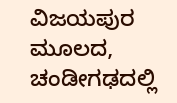ವಿಜಯಪುರ ಮೂಲದ, ಚಂಡೀಗಢದಲ್ಲಿ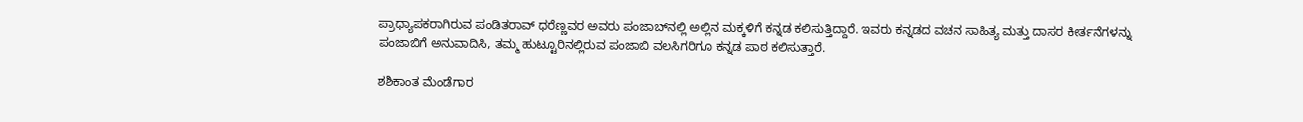ಪ್ರಾಧ್ಯಾಪಕರಾಗಿರುವ ಪಂಡಿತರಾವ್ ಧರೆಣ್ಣವರ ಅವರು ಪಂಜಾಬ್‌ನಲ್ಲಿ ಅಲ್ಲಿನ ಮಕ್ಕಳಿಗೆ ಕನ್ನಡ ಕಲಿಸುತ್ತಿದ್ದಾರೆ. ಇವರು ಕನ್ನಡದ ವಚನ ಸಾಹಿತ್ಯ ಮತ್ತು ದಾಸರ ಕೀರ್ತನೆಗಳನ್ನು ಪಂಜಾಬಿಗೆ ಅನುವಾದಿಸಿ, ತಮ್ಮ ಹುಟ್ಟೂರಿನಲ್ಲಿರುವ ಪಂಜಾಬಿ ವಲಸಿಗರಿಗೂ ಕನ್ನಡ ಪಾಠ ಕಲಿಸುತ್ತಾರೆ.

ಶಶಿಕಾಂತ ಮೆಂಡೆಗಾರ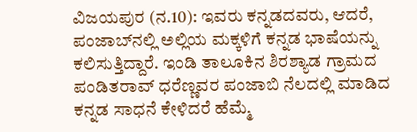ವಿಜಯಪುರ (ನ.10): ಇವರು ಕನ್ನಡದವರು, ಆದರೆ, ಪಂಜಾಬ್‌ನಲ್ಲಿ ಅಲ್ಲಿಯ ಮಕ್ಕಳಿಗೆ ಕನ್ನಡ ಭಾಷೆಯನ್ನು ಕಲಿಸುತ್ತಿದ್ದಾರೆ. ಇಂಡಿ ತಾಲೂಕಿನ ಶಿರಶ್ಯಾಡ ಗ್ರಾಮದ ಪಂಡಿತರಾವ್ ಧರೆಣ್ಣವರ ಪಂಜಾಬಿ ನೆಲದಲ್ಲಿ ಮಾಡಿದ ಕನ್ನಡ ಸಾಧನೆ ಕೇಳಿದರೆ ಹೆಮ್ಮೆ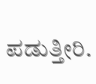ಪಡುತ್ತೀರಿ.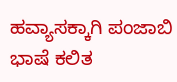ಹವ್ಯಾಸಕ್ಕಾಗಿ ಪಂಜಾಬಿ ಭಾಷೆ ಕಲಿತ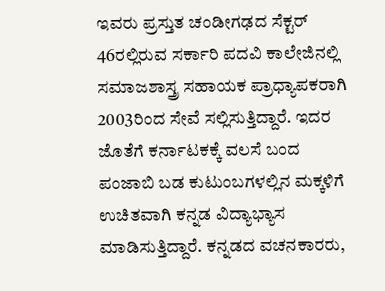ಇವರು ಪ್ರಸ್ತುತ ಚಂಡೀಗಢದ ಸೆಕ್ಟರ್ 46ರಲ್ಲಿರುವ ಸರ್ಕಾರಿ ಪದವಿ ಕಾಲೇಜಿನಲ್ಲಿ ಸಮಾಜಶಾಸ್ತ್ರ ಸಹಾಯಕ ಪ್ರಾಧ್ಯಾಪಕರಾಗಿ 2003ರಿಂದ ಸೇವೆ ಸಲ್ಲಿಸುತ್ತಿದ್ದಾರೆ. ಇದರ ಜೊತೆಗೆ ಕರ್ನಾಟಕಕ್ಕೆ ವಲಸೆ ಬಂದ ಪಂಜಾಬಿ ಬಡ ಕುಟುಂಬಗಳಲ್ಲಿನ ಮಕ್ಕಳಿಗೆ ಉಚಿತವಾಗಿ ಕನ್ನಡ ವಿದ್ಯಾಭ್ಯಾಸ ಮಾಡಿಸುತ್ತಿದ್ದಾರೆ. ಕನ್ನಡದ ವಚನಕಾರರು,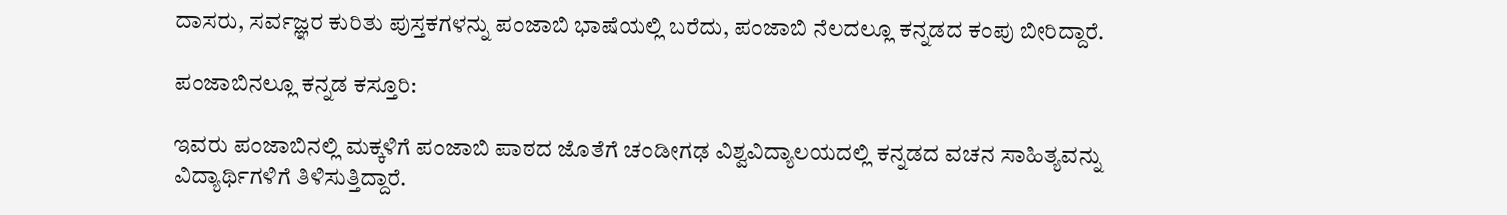ದಾಸರು, ಸರ್ವಜ್ಞರ ಕುರಿತು ಪುಸ್ತಕಗಳನ್ನು ಪಂಜಾಬಿ ಭಾಷೆಯಲ್ಲಿ ಬರೆದು, ಪಂಜಾಬಿ ನೆಲದಲ್ಲೂ ಕನ್ನಡದ ಕಂಪು ಬೀರಿದ್ದಾರೆ.

ಪಂಜಾಬಿನಲ್ಲೂ ಕನ್ನಡ ಕಸ್ತೂರಿ:

ಇವರು ಪಂಜಾಬಿನಲ್ಲಿ ಮಕ್ಕಳಿಗೆ ಪಂಜಾಬಿ ಪಾಠದ ಜೊತೆಗೆ ಚಂಡೀಗಢ ವಿಶ್ವವಿದ್ಯಾಲಯದಲ್ಲಿ ಕನ್ನಡದ ವಚನ ಸಾಹಿತ್ಯವನ್ನು ವಿದ್ಯಾರ್ಥಿಗಳಿಗೆ ತಿಳಿಸುತ್ತಿದ್ದಾರೆ.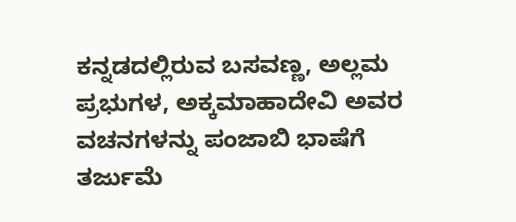ಕನ್ನಡದಲ್ಲಿರುವ ಬಸವಣ್ಣ, ಅಲ್ಲಮ ಪ್ರಭುಗಳ, ಅಕ್ಕಮಾಹಾದೇವಿ ಅವರ ವಚನಗಳನ್ನು ಪಂಜಾಬಿ ಭಾಷೆಗೆ ತರ್ಜುಮೆ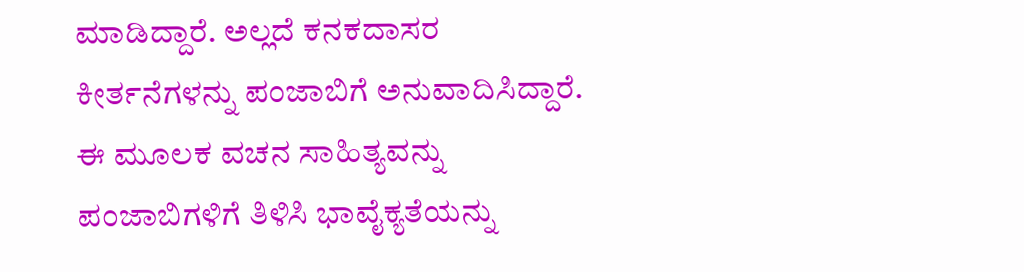ಮಾಡಿದ್ದಾರೆ. ಅಲ್ಲದೆ ಕನಕದಾಸರ ಕೀರ್ತನೆಗಳನ್ನು ಪಂಜಾಬಿಗೆ ಅನುವಾದಿಸಿದ್ದಾರೆ. ಈ ಮೂಲಕ ವಚನ ಸಾಹಿತ್ಯವನ್ನು ಪಂಜಾಬಿಗಳಿಗೆ ತಿಳಿಸಿ ಭಾವೈಕ್ಯತೆಯನ್ನು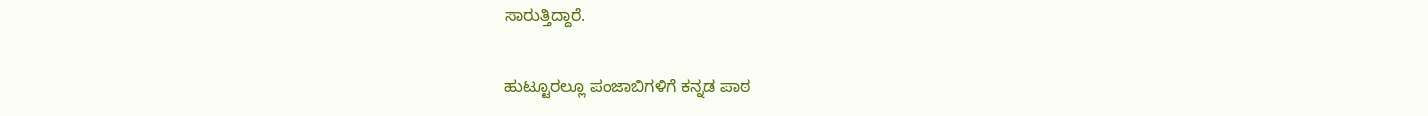ಸಾರುತ್ತಿದ್ದಾರೆ.

ಹುಟ್ಟೂರಲ್ಲೂ ಪಂಜಾಬಿಗಳಿಗೆ ಕನ್ನಡ ಪಾಠ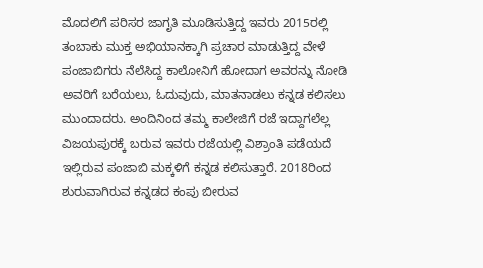ಮೊದಲಿಗೆ ಪರಿಸರ ಜಾಗೃತಿ ಮೂಡಿಸುತ್ತಿದ್ದ ಇವರು 2015ರಲ್ಲಿ ತಂಬಾಕು ಮುಕ್ತ ಅಭಿಯಾನಕ್ಕಾಗಿ ಪ್ರಚಾರ ಮಾಡುತ್ತಿದ್ದ ವೇಳೆ ಪಂಜಾಬಿಗರು ನೆಲೆಸಿದ್ದ ಕಾಲೋನಿಗೆ ಹೋದಾಗ ಅವರನ್ನು ನೋಡಿ ಅವರಿಗೆ ಬರೆಯಲು, ಓದುವುದು, ಮಾತನಾಡಲು ಕನ್ನಡ ಕಲಿಸಲು ಮುಂದಾದರು. ಅಂದಿನಿಂದ ತಮ್ಮ ಕಾಲೇಜಿಗೆ ರಜೆ ಇದ್ದಾಗಲೆಲ್ಲ ವಿಜಯಪುರಕ್ಕೆ ಬರುವ ಇವರು ರಜೆಯಲ್ಲಿ ವಿಶ್ರಾಂತಿ ಪಡೆಯದೆ ಇಲ್ಲಿರುವ ಪಂಜಾಬಿ ಮಕ್ಕಳಿಗೆ ಕನ್ನಡ ಕಲಿಸುತ್ತಾರೆ. 2018ರಿಂದ ಶುರುವಾಗಿರುವ ಕನ್ನಡದ ಕಂಪು ಬೀರುವ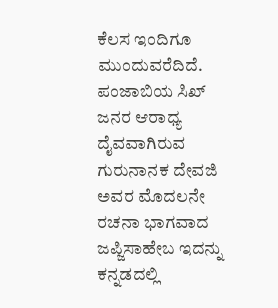ಕೆಲಸ ಇಂದಿಗೂ ಮುಂದುವರೆದಿದೆ. ಪಂಜಾಬಿಯ ಸಿಖ್ ಜನರ ಆರಾಧ್ಯ ದೈವವಾಗಿರುವ ಗುರುನಾನಕ ದೇವಜಿ ಅವರ ಮೊದಲನೇ ರಚನಾ ಭಾಗವಾದ ಜಪ್ಜಿಸಾಹೇಬ ಇದನ್ನು ಕನ್ನಡದಲ್ಲಿ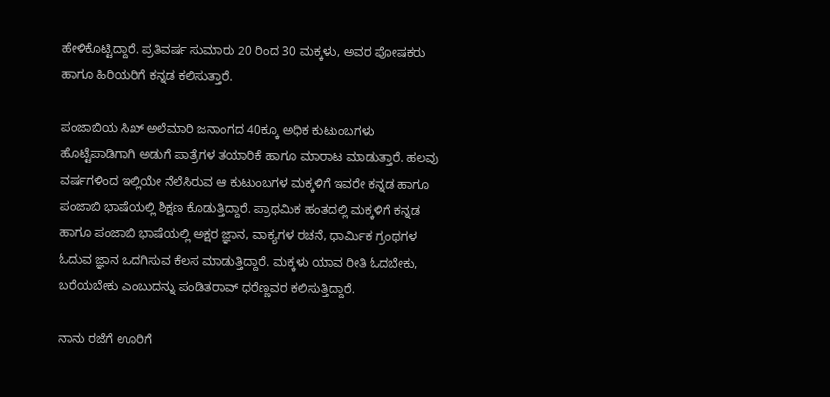ಹೇಳಿಕೊಟ್ಟಿದ್ದಾರೆ. ಪ್ರತಿವರ್ಷ ಸುಮಾರು 20 ರಿಂದ 30 ಮಕ್ಕಳು, ಅವರ ಪೋಷಕರು ಹಾಗೂ ಹಿರಿಯರಿಗೆ ಕನ್ನಡ ಕಲಿಸುತ್ತಾರೆ.

ಪಂಜಾಬಿಯ ಸಿಖ್‌ ಅಲೆಮಾರಿ ಜನಾಂಗದ 40ಕ್ಕೂ ಅಧಿಕ ಕುಟುಂಬಗಳು ಹೊಟ್ಟೆಪಾಡಿಗಾಗಿ ಅಡುಗೆ ಪಾತ್ರೆಗಳ ತಯಾರಿಕೆ ಹಾಗೂ ಮಾರಾಟ ಮಾಡುತ್ತಾರೆ. ಹಲವು ವರ್ಷಗಳಿಂದ ಇಲ್ಲಿಯೇ ನೆಲೆಸಿರುವ ಆ ಕುಟುಂಬಗಳ ಮಕ್ಕಳಿಗೆ ಇವರೇ ಕನ್ನಡ ಹಾಗೂ ಪಂಜಾಬಿ ಭಾಷೆಯಲ್ಲಿ ಶಿಕ್ಷಣ ಕೊಡುತ್ತಿದ್ದಾರೆ. ಪ್ರಾಥಮಿಕ ಹಂತದಲ್ಲಿ ಮಕ್ಕಳಿಗೆ ಕನ್ನಡ ಹಾಗೂ ಪಂಜಾಬಿ ಭಾಷೆಯಲ್ಲಿ ಅಕ್ಷರ ಜ್ಞಾನ, ವಾಕ್ಯಗಳ ರಚನೆ, ಧಾರ್ಮಿಕ ಗ್ರಂಥಗಳ ಓದುವ ಜ್ಞಾನ ಒದಗಿಸುವ ಕೆಲಸ ಮಾಡುತ್ತಿದ್ದಾರೆ. ಮಕ್ಕಳು ಯಾವ ರೀತಿ ಓದಬೇಕು, ಬರೆಯಬೇಕು ಎಂಬುದನ್ನು ಪಂಡಿತರಾವ್ ಧರೆಣ್ಣವರ ಕಲಿಸುತ್ತಿದ್ದಾರೆ.

ನಾನು ರಜೆಗೆ ಊರಿಗೆ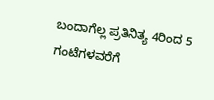ಬಂದಾಗೆಲ್ಲ ಪ್ರತಿನಿತ್ಯ 4ರಿಂದ 5 ಗಂಟೆಗಳವರೆಗೆ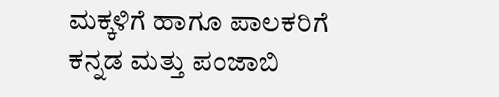ಮಕ್ಕಳಿಗೆ ಹಾಗೂ ಪಾಲಕರಿಗೆ ಕನ್ನಡ ಮತ್ತು ಪಂಜಾಬಿ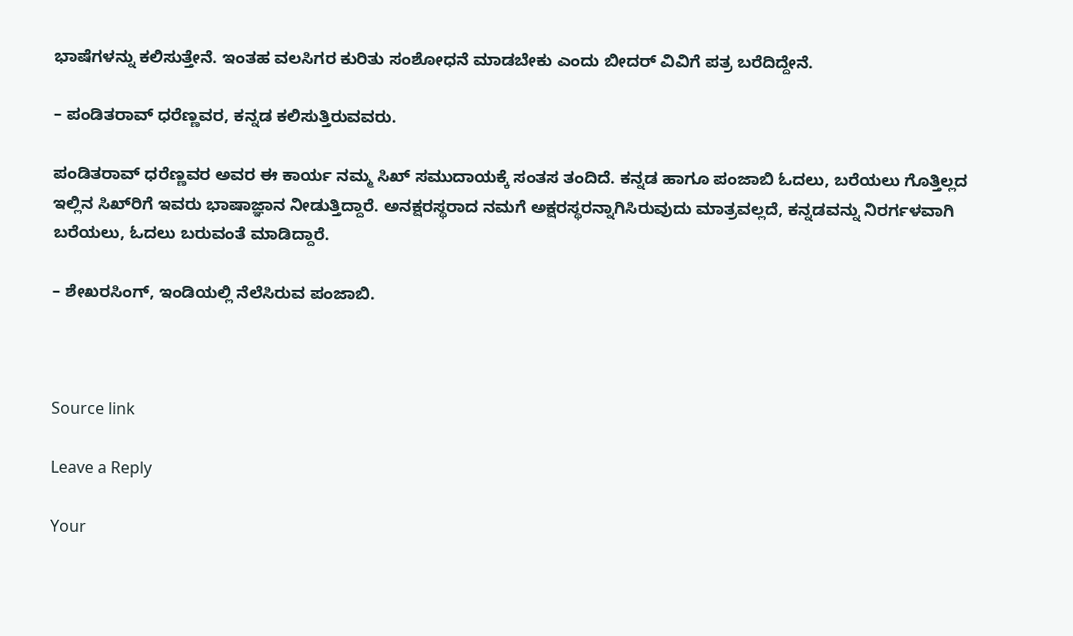ಭಾಷೆಗಳನ್ನು ಕಲಿಸುತ್ತೇನೆ. ಇಂತಹ ವಲಸಿಗರ ಕುರಿತು ಸಂಶೋಧನೆ ಮಾಡಬೇಕು ಎಂದು ಬೀದರ್‌ ವಿವಿಗೆ ಪತ್ರ ಬರೆದಿದ್ದೇನೆ.

– ಪಂಡಿತರಾವ್ ಧರೆಣ್ಣವರ, ಕನ್ನಡ ಕಲಿಸುತ್ತಿರುವವರು.

ಪಂಡಿತರಾವ್ ಧರೆಣ್ಣವರ ಅವರ ಈ ಕಾರ್ಯ ನಮ್ಮ ಸಿಖ್ ಸಮುದಾಯಕ್ಕೆ ಸಂತಸ ತಂದಿದೆ. ಕನ್ನಡ ಹಾಗೂ ಪಂಜಾಬಿ ಓದಲು, ಬರೆಯಲು ಗೊತ್ತಿಲ್ಲದ ಇಲ್ಲಿನ ಸಿಖ್‌ರಿಗೆ ಇವರು ಭಾಷಾಜ್ಞಾನ ನೀಡುತ್ತಿದ್ದಾರೆ. ಅನಕ್ಷರಸ್ಥರಾದ ನಮಗೆ ಅಕ್ಷರಸ್ಥರನ್ನಾಗಿಸಿರುವುದು ಮಾತ್ರವಲ್ಲದೆ, ಕನ್ನಡವನ್ನು ನಿರರ್ಗಳವಾಗಿ ಬರೆಯಲು, ಓದಲು ಬರುವಂತೆ ಮಾಡಿದ್ದಾರೆ.

– ಶೇಖರಸಿಂಗ್, ಇಂಡಿಯಲ್ಲಿ ನೆಲೆಸಿರುವ ಪಂಜಾಬಿ.



Source link

Leave a Reply

Your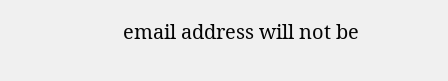email address will not be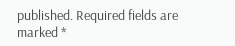published. Required fields are marked *